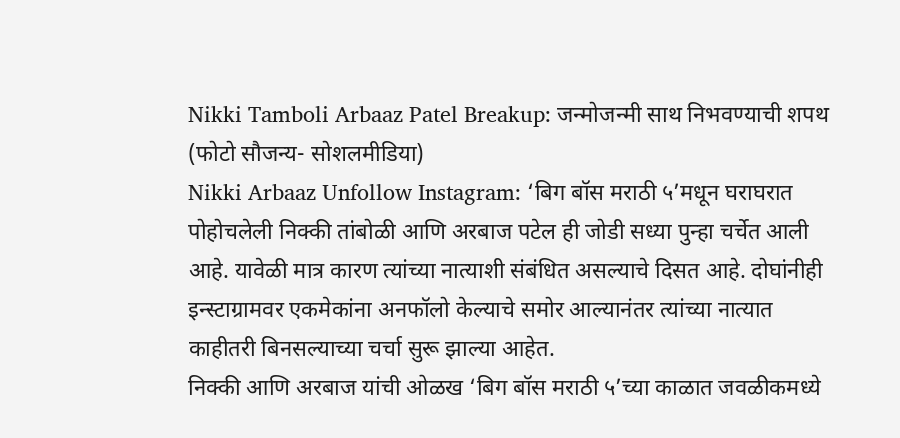Nikki Tamboli Arbaaz Patel Breakup: जन्मोजन्मी साथ निभवण्याची शपथ (फोटो सौजन्य- सोशलमीडिया)
Nikki Arbaaz Unfollow Instagram: ‘बिग बॉस मराठी ५’मधून घराघरात पोहोचलेली निक्की तांबोळी आणि अरबाज पटेल ही जोडी सध्या पुन्हा चर्चेत आली आहे. यावेळी मात्र कारण त्यांच्या नात्याशी संबंधित असल्याचे दिसत आहे. दोघांनीही इन्स्टाग्रामवर एकमेकांना अनफॉलो केल्याचे समोर आल्यानंतर त्यांच्या नात्यात काहीतरी बिनसल्याच्या चर्चा सुरू झाल्या आहेत.
निक्की आणि अरबाज यांची ओळख ‘बिग बॉस मराठी ५’च्या काळात जवळीकमध्ये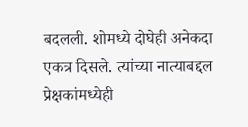बदलली. शोमध्ये दोघेही अनेकदा एकत्र दिसले. त्यांच्या नात्याबद्दल प्रेक्षकांमध्येही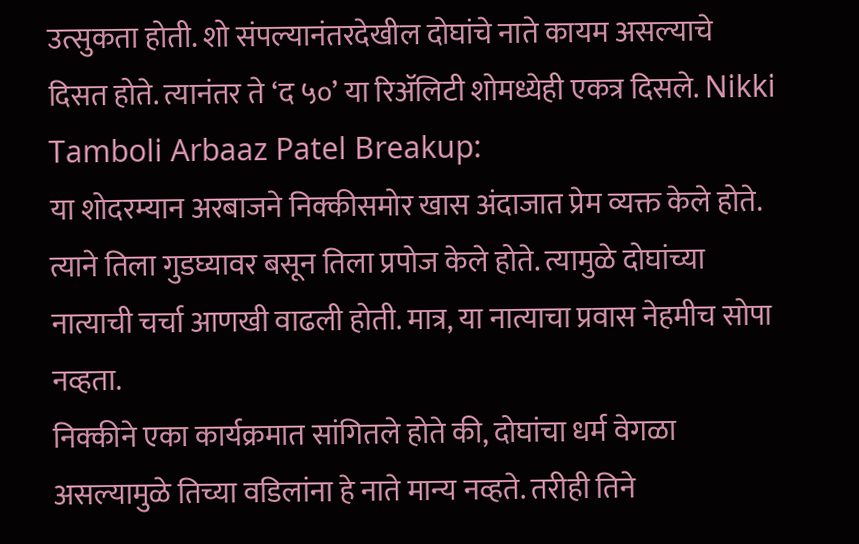उत्सुकता होती. शो संपल्यानंतरदेखील दोघांचे नाते कायम असल्याचे दिसत होते. त्यानंतर ते ‘द ५०’ या रिॲलिटी शोमध्येही एकत्र दिसले. Nikki Tamboli Arbaaz Patel Breakup:
या शोदरम्यान अरबाजने निक्कीसमोर खास अंदाजात प्रेम व्यक्त केले होते. त्याने तिला गुडघ्यावर बसून तिला प्रपोज केले होते. त्यामुळे दोघांच्या नात्याची चर्चा आणखी वाढली होती. मात्र, या नात्याचा प्रवास नेहमीच सोपा नव्हता.
निक्कीने एका कार्यक्रमात सांगितले होते की, दोघांचा धर्म वेगळा असल्यामुळे तिच्या वडिलांना हे नाते मान्य नव्हते. तरीही तिने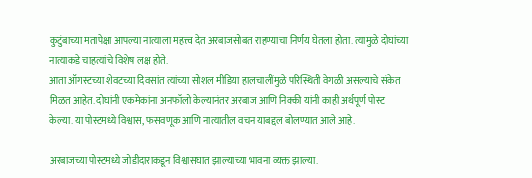कुटुंबाच्या मतापेक्षा आपल्या नात्याला महत्त्व देत अरबाजसोबत राहण्याचा निर्णय घेतला होता. त्यामुळे दोघांच्या नात्याकडे चाहत्यांचे विशेष लक्ष होते.
आता ऑगस्टच्या शेवटच्या दिवसांत त्यांच्या सोशल मीडिया हालचालींमुळे परिस्थिती वेगळी असल्याचे संकेत मिळत आहेत. दोघांनी एकमेकांना अनफॉलो केल्यानंतर अरबाज आणि निक्की यांनी काही अर्थपूर्ण पोस्ट केल्या. या पोस्टमध्ये विश्वास, फसवणूक आणि नात्यातील वचन याबद्दल बोलण्यात आले आहे.

अरबाजच्या पोस्टमध्ये जोडीदाराकडून विश्वासघात झाल्याच्या भावना व्यक्त झाल्या.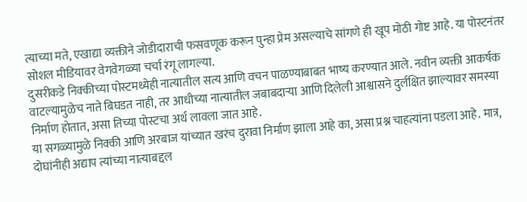त्याच्या मते, एखाद्या व्यक्तीने जोडीदाराची फसवणूक करून पुन्हा प्रेम असल्याचे सांगणे ही खूप मोठी गोष्ट आहे. या पोस्टनंतर सोशल मीडियावर वेगवेगळ्या चर्चा रंगू लागल्या.
दुसरीकडे निक्कीच्या पोस्टमध्येही नात्यातील सत्य आणि वचन पाळण्याबाबत भाष्य करण्यात आले. नवीन व्यक्ती आकर्षक वाटल्यामुळेच नाते बिघडत नाही, तर आधीच्या नात्यातील जबाबदाऱ्या आणि दिलेली आश्वासने दुर्लक्षित झाल्यावर समस्या निर्माण होतात, असा तिच्या पोस्टचा अर्थ लावला जात आहे.
या सगळ्यामुळे निक्की आणि अरबाज यांच्यात खरंच दुरावा निर्माण झाला आहे का, असा प्रश्न चाहत्यांना पडला आहे. मात्र, दोघांनीही अद्याप त्यांच्या नात्याबद्दल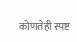कोणतेही स्पष्ट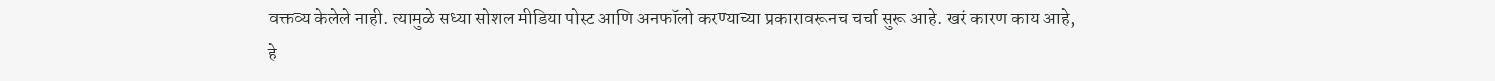वक्तव्य केलेले नाही. त्यामुळे सध्या सोशल मीडिया पोस्ट आणि अनफॉलो करण्याच्या प्रकारावरूनच चर्चा सुरू आहे. खरं कारण काय आहे, हे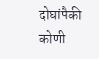दोघांपैकी कोणी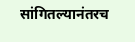सांगितल्यानंतरच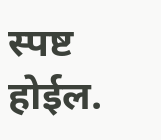स्पष्ट होईल.